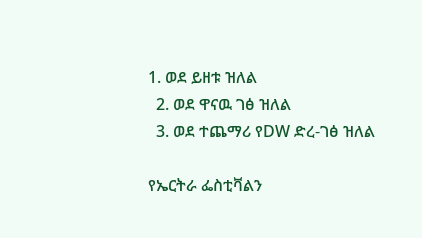1. ወደ ይዘቱ ዝለል
  2. ወደ ዋናዉ ገፅ ዝለል
  3. ወደ ተጨማሪ የDW ድረ-ገፅ ዝለል

የኤርትራ ፌስቲቫልን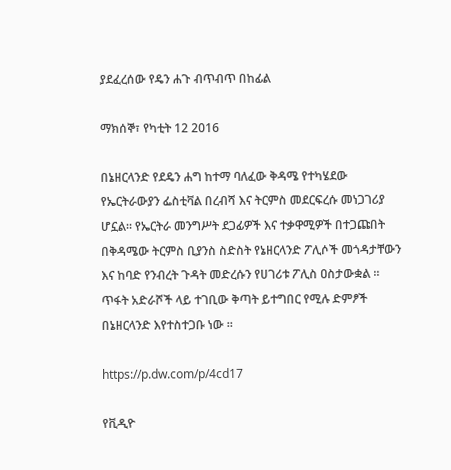ያደፈረሰው የዴን ሐጉ ብጥብጥ በከፊል

ማክሰኞ፣ የካቲት 12 2016

በኔዘርላንድ የደዴን ሐግ ከተማ ባለፈው ቅዳሜ የተካሄደው የኤርትራውያን ፌስቲቫል በረብሻ እና ትርምስ መደርፍረሱ መነጋገሪያ ሆኗል። የኤርትራ መንግሥት ደጋፊዎች እና ተቃዋሚዎች በተጋጩበት በቅዳሜው ትርምስ ቢያንስ ስድስት የኔዘርላንድ ፖሊሶች መጎዳታቸውን እና ከባድ የንብረት ጉዳት መድረሱን የሀገሪቱ ፖሊስ ዐስታውቋል ። ጥፋት አድራሾች ላይ ተገቢው ቅጣት ይተግበር የሚሉ ድምፆች በኔዘርላንድ እየተስተጋቡ ነው ።

https://p.dw.com/p/4cd17

የቪዲዮ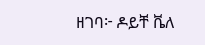ዘገባ፦ ዶይቸ ቬለ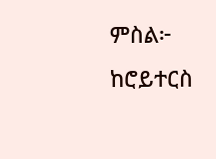ምስል፦ ከሮይተርስ